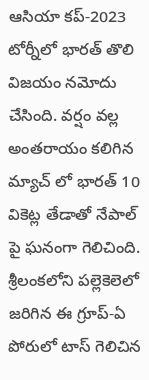ఆసియా కప్-2023 టోర్నీలో భారత్ తొలి విజయం నమోదు చేసింది. వర్షం వల్ల అంతరాయం కలిగిన మ్యాచ్ లో భారత్ 10 వికెట్ల తేడాతో నేపాల్ పై ఘనంగా గెలిచింది. శ్రీలంకలోని పల్లెకెలెలో జరిగిన ఈ గ్రూప్-ఏ పోరులో టాస్ గెలిచిన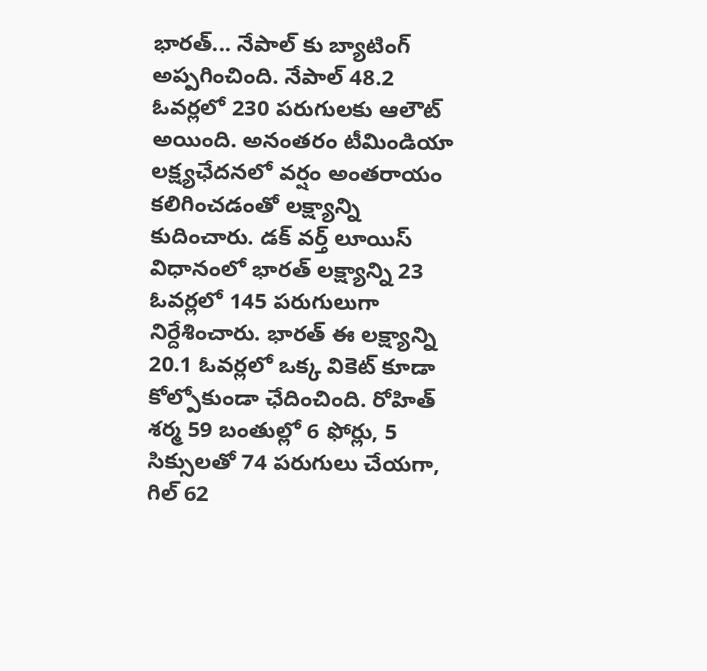భారత్... నేపాల్ కు బ్యాటింగ్ అప్పగించింది. నేపాల్ 48.2 ఓవర్లలో 230 పరుగులకు ఆలౌట్ అయింది. అనంతరం టీమిండియా లక్ష్యఛేదనలో వర్షం అంతరాయం కలిగించడంతో లక్ష్యాన్ని కుదించారు. డక్ వర్త్ లూయిస్ విధానంలో భారత్ లక్ష్యాన్ని 23 ఓవర్లలో 145 పరుగులుగా నిర్దేశించారు. భారత్ ఈ లక్ష్యాన్ని 20.1 ఓవర్లలో ఒక్క వికెట్ కూడా కోల్పోకుండా ఛేదించింది. రోహిత్ శర్మ 59 బంతుల్లో 6 ఫోర్లు, 5 సిక్సులతో 74 పరుగులు చేయగా, గిల్ 62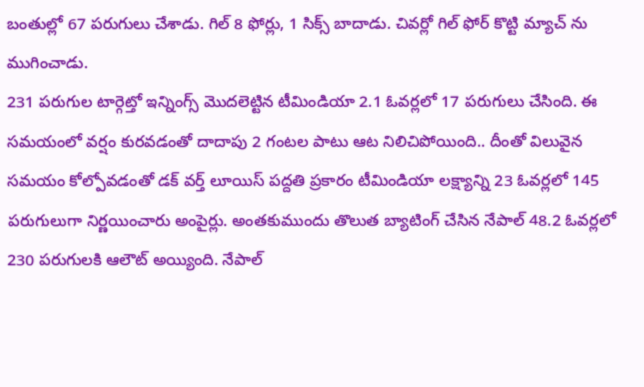బంతుల్లో 67 పరుగులు చేశాడు. గిల్ 8 ఫోర్లు, 1 సిక్స్ బాదాడు. చివర్లో గిల్ ఫోర్ కొట్టి మ్యాచ్ ను ముగించాడు.
231 పరుగుల టార్గెట్తో ఇన్నింగ్స్ మొదలెట్టిన టీమిండియా 2.1 ఓవర్లలో 17 పరుగులు చేసింది. ఈ సమయంలో వర్షం కురవడంతో దాదాపు 2 గంటల పాటు ఆట నిలిచిపోయింది.. దీంతో విలువైన సమయం కోల్పోవడంతో డక్ వర్త్ లూయిస్ పద్దతి ప్రకారం టీమిండియా లక్ష్యాన్ని 23 ఓవర్లలో 145 పరుగులుగా నిర్ణయించారు అంపైర్లు. అంతకుముందు తొలుత బ్యాటింగ్ చేసిన నేపాల్ 48.2 ఓవర్లలో 230 పరుగులకి ఆలౌట్ అయ్యింది. నేపాల్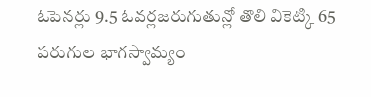ఓపెనర్లు 9.5 ఓవర్లజరుగుతున్లో తొలి వికెట్కి 65 పరుగుల భాగస్వామ్యం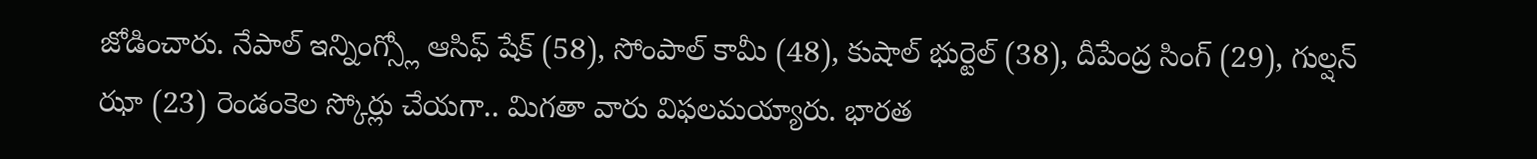జోడించారు. నేపాల్ ఇన్నింగ్స్లో ఆసిఫ్ షేక్ (58), సోంపాల్ కామీ (48), కుషాల్ భుర్టెల్ (38), దీపేంద్ర సింగ్ (29), గుల్షన్ ఝా (23) రెండంకెల స్కోర్లు చేయగా.. మిగతా వారు విఫలమయ్యారు. భారత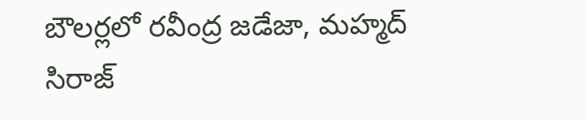బౌలర్లలో రవీంద్ర జడేజా, మహ్మద్ సిరాజ్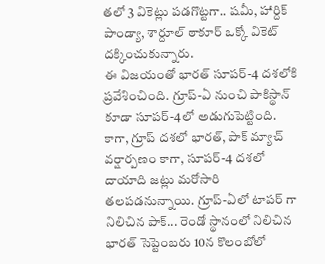తలో 3 వికెట్లు పడగొట్టగా.. షమీ, హార్దిక్ పాండ్యా, శార్దూల్ ఠాకూర్ ఒక్కో వికెట్ దక్కించుకున్నారు.
ఈ విజయంతో భారత్ సూపర్-4 దశలోకి ప్రవేశించింది. గ్రూప్-ఏ నుంచి పాకిస్థాన్ కూడా సూపర్-4లో అడుగుపెట్టింది. కాగా, గ్రూప్ దశలో భారత్, పాక్ మ్యాచ్ వర్షార్పణం కాగా, సూపర్-4 దశలో దాయాది జట్లు మరోసారి తలపడనున్నాయి. గ్రూప్-ఏలో టాపర్ గా నిలిచిన పాక్... రెండో స్థానంలో నిలిచిన భారత్ సెప్టెంబరు 10న కొలంబోలో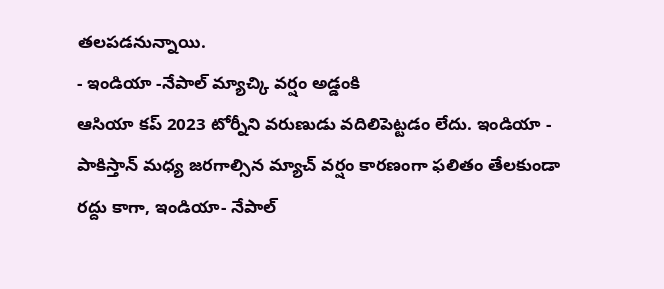తలపడనున్నాయి.
- ఇండియా -నేపాల్ మ్యాచ్కి వర్షం అడ్డంకి
ఆసియా కప్ 2023 టోర్నీని వరుణుడు వదిలిపెట్టడం లేదు. ఇండియా - పాకిస్తాన్ మధ్య జరగాల్సిన మ్యాచ్ వర్షం కారణంగా ఫలితం తేలకుండా రద్దు కాగా, ఇండియా- నేపాల్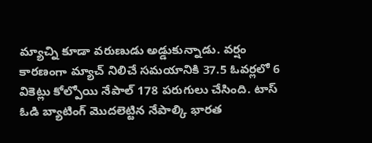మ్యాచ్ని కూడా వరుణుడు అడ్డుకున్నాడు. వర్షం కారణంగా మ్యాచ్ నిలిచే సమయానికి 37.5 ఓవర్లలో 6 వికెట్లు కోల్పోయి నేపాల్ 178 పరుగులు చేసింది. టాస్ ఓడి బ్యాటింగ్ మొదలెట్టిన నేపాల్కి భారత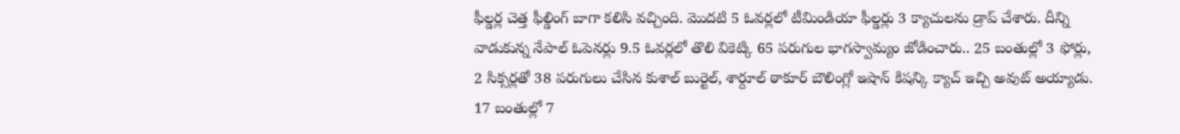ఫీల్డర్ల చెత్త ఫీల్డింగ్ బాగా కలిసి వచ్చింది. మొదటి 5 ఓవర్లలో టీమిండియా ఫీల్డర్లు 3 క్యాచులను డ్రాప్ చేశారు. దీన్ని వాడుకున్న నేపాల్ ఓపెనర్లు 9.5 ఓవర్లలో తొలి వికెట్కి 65 పరుగుల భాగస్వామ్యం జోడించారు.. 25 బంతుల్లో 3 ఫోర్లు, 2 సిక్సర్లతో 38 పరుగులు చేసిన కుశాల్ బుర్టెల్, శార్దూల్ ఠాకూర్ బౌలింగ్లో ఇషాన్ కిషన్కి క్యాచ్ ఇచ్చి అవుట్ అయ్యాడు. 17 బంతుల్లో 7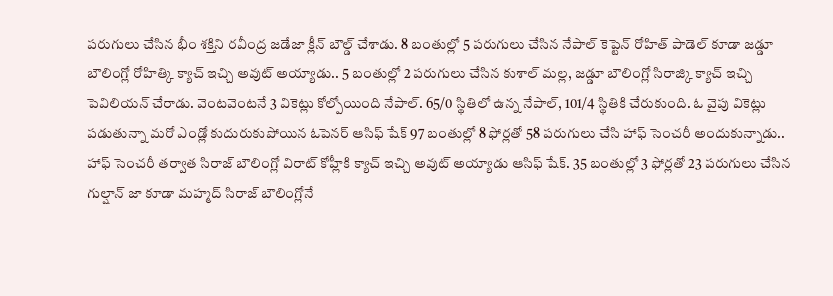పరుగులు చేసిన భీం శక్తిని రవీంద్ర జడేజా క్లీన్ బౌల్డ్ చేశాడు. 8 బంతుల్లో 5 పరుగులు చేసిన నేపాల్ కెప్టెన్ రోహిత్ పాడెల్ కూడా జడ్డూ బౌలింగ్లో రోహిత్కి క్యాచ్ ఇచ్చి అవుట్ అయ్యాడు.. 5 బంతుల్లో 2 పరుగులు చేసిన కుశాల్ మల్ల, జడ్డూ బౌలింగ్లో సిరాజ్కి క్యాచ్ ఇచ్చి పెవిలియన్ చేరాడు. వెంటవెంటనే 3 వికెట్లు కోల్పోయింది నేపాల్. 65/0 స్థితిలో ఉన్న నేపాల్, 101/4 స్థితికి చేరుకుంది. ఓ వైపు వికెట్లు పడుతున్నా మరో ఎండ్లో కుదురుకుపోయిన ఓపెనర్ ఆసిఫ్ షేక్ 97 బంతుల్లో 8 ఫోర్లతో 58 పరుగులు చేసి హాఫ్ సెంచరీ అందుకున్నాడు.. హాఫ్ సెంచరీ తర్వాత సిరాజ్ బౌలింగ్లో విరాట్ కోహ్లీకి క్యాచ్ ఇచ్చి అవుట్ అయ్యాడు ఆసిఫ్ షేక్. 35 బంతుల్లో 3 ఫోర్లతో 23 పరుగులు చేసిన గుల్షాన్ జా కూడా మహ్మద్ సిరాజ్ బౌలింగ్లోనే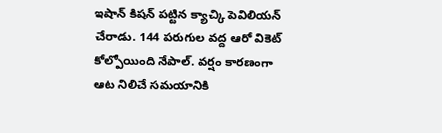ఇషాన్ కిషన్ పట్టిన క్యాచ్కి పెవిలియన్ చేరాడు. 144 పరుగుల వద్ద ఆరో వికెట్ కోల్పోయింది నేపాల్. వర్షం కారణంగా ఆట నిలిచే సమయానికి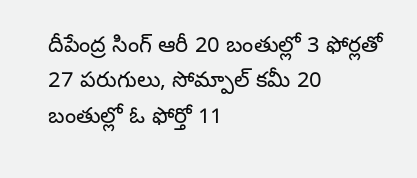దీపేంద్ర సింగ్ ఆరీ 20 బంతుల్లో 3 ఫోర్లతో 27 పరుగులు, సోమ్పాల్ కమీ 20 బంతుల్లో ఓ ఫోర్తో 11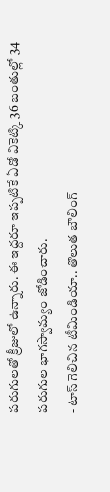పరుగులతో క్రీజులో ఉన్నారు. ఈ ఇద్దరూ ఇప్పటికే ఏడో వికెట్కి 36 బంతుల్లో 34 పరుగుల భాగస్వామ్యం జోడించారు.
- టాస్ గెలిచిన టీమిండియా.. తొలుత బౌలింగ్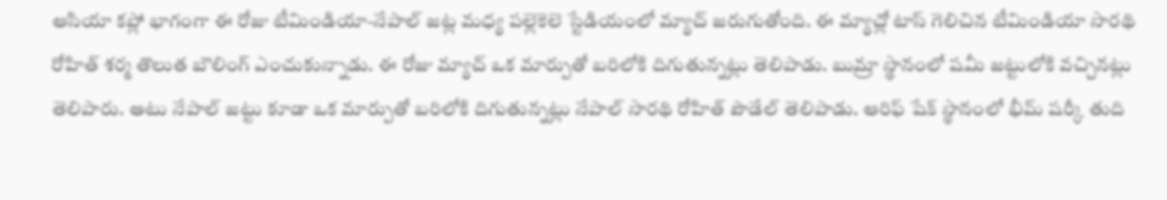ఆసియా కప్లో భాగంగా ఈ రోజు టీమిండియా-నేపాల్ జట్ల మధ్య పల్లెకెలె స్టేడియంలో మ్యాచ్ జరుగుతోంది. ఈ మ్యాచ్లో టాస్ గెలిచిన టీమిండియా సారథి రోహిత్ శర్మ తొలుత బౌలింగ్ ఎంచుకున్నాడు. ఈ రోజు మ్యాచ్ ఒక మార్పుతో బరిలోకి దిగుతున్నట్లు తెలిపాడు. బుమ్రా స్థానంలో షమీ జట్టులోకి వచ్చినట్లు తెలిపారు. అటు నేపాల్ జట్టు కూడా ఒక మార్పుతో బరిలోకి దిగుతున్నట్లు నేపాల్ సారథి రోహిత్ పౌడేల్ తెలిపాడు. ఆరిఫ్ షేక్ స్థానంలో భీమ్ షర్కీ తుది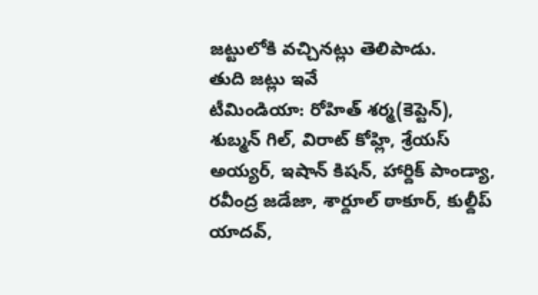జట్టులోకి వచ్చినట్లు తెలిపాడు.
తుది జట్లు ఇవే
టీమిండియా: రోహిత్ శర్మ(కెప్టెన్), శుబ్మన్ గిల్, విరాట్ కోహ్లి, శ్రేయస్ అయ్యర్, ఇషాన్ కిషన్, హార్దిక్ పాండ్యా, రవీంద్ర జడేజా, శార్దూల్ ఠాకూర్, కుల్దీప్ యాదవ్,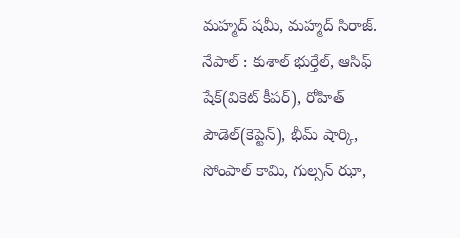మహ్మద్ షమీ, మహ్మద్ సిరాజ్.
నేపాల్ : కుశాల్ భుర్తేల్, ఆసిఫ్ షేక్(వికెట్ కీపర్), రోహిత్ పౌడెల్(కెప్టెన్), భీమ్ షార్కి, సోంపాల్ కామి, గుల్సన్ ఝా,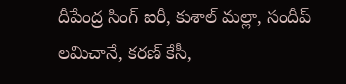దీపేంద్ర సింగ్ ఐరీ, కుశాల్ మల్లా, సందీప్ లమిచానే, కరణ్ కేసీ,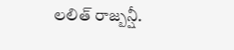లలిత్ రాజ్బన్షీ.